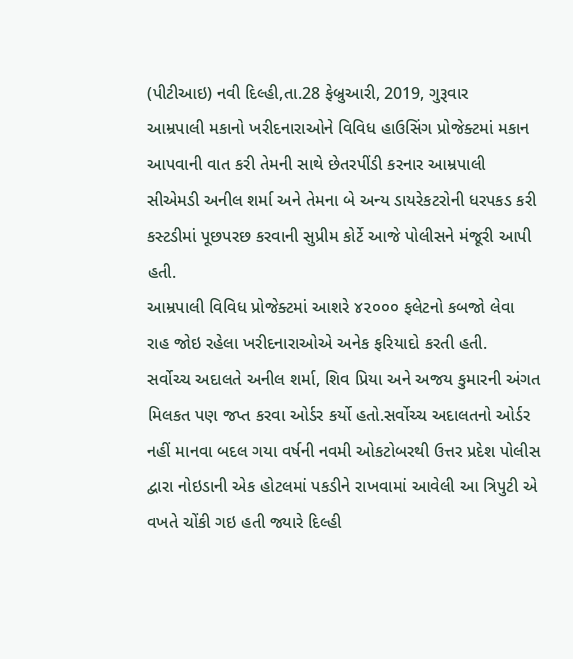(પીટીઆઇ) નવી દિલ્હી,તા.28 ફેબ્રુઆરી, 2019, ગુરૂવાર
આમ્રપાલી મકાનો ખરીદનારાઓને વિવિધ હાઉસિંગ પ્રોજેક્ટમાં મકાન આપવાની વાત કરી તેમની સાથે છેતરપીંડી કરનાર આમ્રપાલી સીએમડી અનીલ શર્મા અને તેમના બે અન્ય ડાયરેકટરોની ધરપકડ કરી કસ્ટડીમાં પૂછપરછ કરવાની સુપ્રીમ કોર્ટે આજે પોલીસને મંજૂરી આપી હતી.
આમ્રપાલી વિવિધ પ્રોજેક્ટમાં આશરે ૪૨૦૦૦ ફલેટનો કબજો લેવા રાહ જોઇ રહેલા ખરીદનારાઓએ અનેક ફરિયાદો કરતી હતી.
સર્વોચ્ચ અદાલતે અનીલ શર્મા, શિવ પ્રિયા અને અજય કુમારની અંગત મિલકત પણ જપ્ત કરવા ઓર્ડર કર્યો હતો.સર્વોચ્ચ અદાલતનો ઓર્ડર નહીં માનવા બદલ ગયા વર્ષની નવમી ઓકટોબરથી ઉત્તર પ્રદેશ પોલીસ દ્વારા નોઇડાની એક હોટલમાં પકડીને રાખવામાં આવેલી આ ત્રિપુટી એ વખતે ચોંકી ગઇ હતી જ્યારે દિલ્હી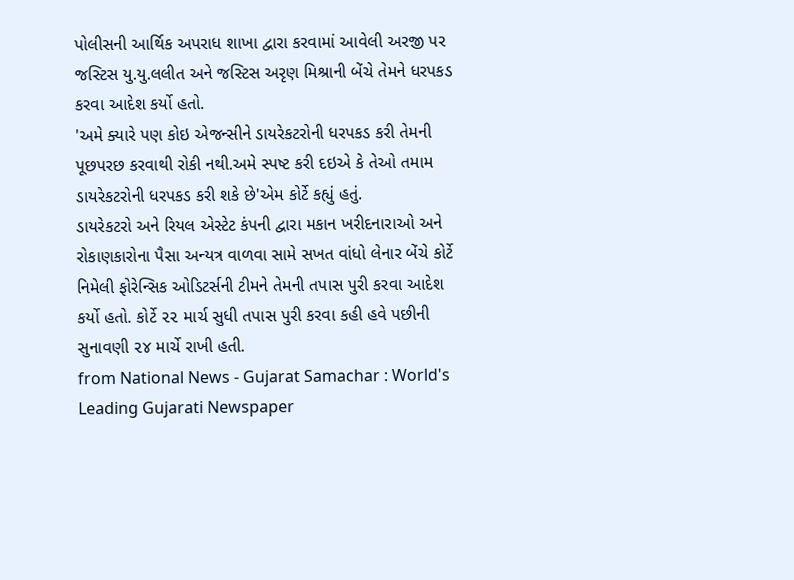પોલીસની આર્થિક અપરાધ શાખા દ્વારા કરવામાં આવેલી અરજી પર જસ્ટિસ યુ.યુ.લલીત અને જસ્ટિસ અરૃણ મિશ્રાની બેંચે તેમને ધરપકડ કરવા આદેશ કર્યો હતો.
'અમે ક્યારે પણ કોઇ એજન્સીને ડાયરેકટરોની ધરપકડ કરી તેમની પૂછપરછ કરવાથી રોકી નથી.અમે સ્પષ્ટ કરી દઇએ કે તેઓ તમામ ડાયરેકટરોની ધરપકડ કરી શકે છે'એમ કોર્ટે કહ્યું હતું.
ડાયરેકટરો અને રિયલ એસ્ટેટ કંપની દ્વારા મકાન ખરીદનારાઓ અને રોકાણકારોના પૈસા અન્યત્ર વાળવા સામે સખત વાંધો લેનાર બેંચે કોર્ટે નિમેલી ફોરેન્સિક ઓડિટર્સની ટીમને તેમની તપાસ પુરી કરવા આદેશ કર્યો હતો. કોર્ટે ૨૨ માર્ચ સુધી તપાસ પુરી કરવા કહી હવે પછીની સુનાવણી ૨૪ માર્ચે રાખી હતી.
from National News - Gujarat Samachar : World's Leading Gujarati Newspaper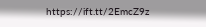https://ift.tt/2EmcZ9z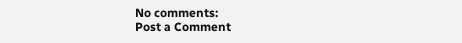No comments:
Post a Comment